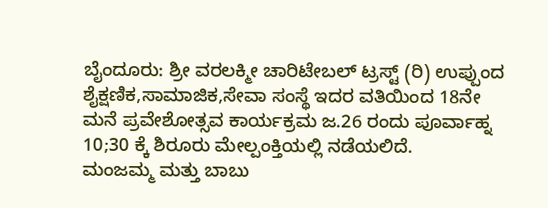ಬೈಂದೂರು: ಶ್ರೀ ವರಲಕ್ಮೀ ಚಾರಿಟೇಬಲ್ ಟ್ರಸ್ಟ್ (ರಿ) ಉಪ್ಪುಂದ ಶೈಕ್ಷಣಿಕ,ಸಾಮಾಜಿಕ,ಸೇವಾ ಸಂಸ್ಥೆ ಇದರ ವತಿಯಿಂದ 18ನೇ ಮನೆ ಪ್ರವೇಶೋತ್ಸವ ಕಾರ್ಯಕ್ರಮ ಜ.26 ರಂದು ಪೂರ್ವಾಹ್ನ 10;30 ಕ್ಕೆ ಶಿರೂರು ಮೇಲ್ಪಂಕ್ತಿಯಲ್ಲಿ ನಡೆಯಲಿದೆ.
ಮಂಜಮ್ಮ ಮತ್ತು ಬಾಬು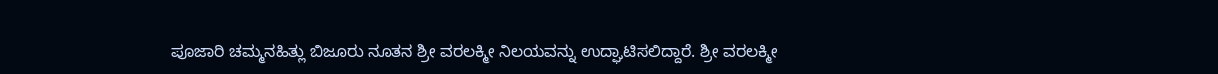ಪೂಜಾರಿ ಚಮ್ಮನಹಿತ್ಲು ಬಿಜೂರು ನೂತನ ಶ್ರೀ ವರಲಕ್ಮೀ ನಿಲಯವನ್ನು ಉದ್ಘಾಟಿಸಲಿದ್ದಾರೆ. ಶ್ರೀ ವರಲಕ್ಮೀ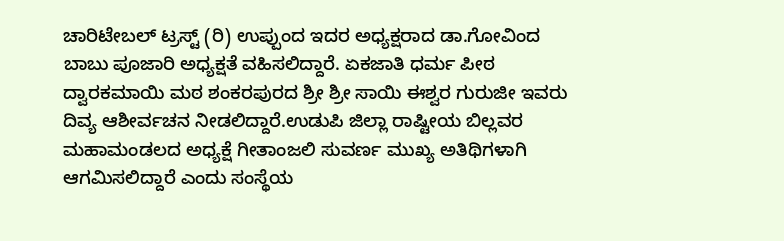ಚಾರಿಟೇಬಲ್ ಟ್ರಸ್ಟ್ (ರಿ) ಉಪ್ಪುಂದ ಇದರ ಅಧ್ಯಕ್ಷರಾದ ಡಾ.ಗೋವಿಂದ ಬಾಬು ಪೂಜಾರಿ ಅಧ್ಯಕ್ಷತೆ ವಹಿಸಲಿದ್ದಾರೆ. ಏಕಜಾತಿ ಧರ್ಮ ಪೀಠ ದ್ವಾರಕಮಾಯಿ ಮಠ ಶಂಕರಪುರದ ಶ್ರೀ ಶ್ರೀ ಸಾಯಿ ಈಶ್ವರ ಗುರುಜೀ ಇವರು ದಿವ್ಯ ಆಶೀರ್ವಚನ ನೀಡಲಿದ್ದಾರೆ.ಉಡುಪಿ ಜಿಲ್ಲಾ ರಾಷ್ಟೀಯ ಬಿಲ್ಲವರ ಮಹಾಮಂಡಲದ ಅಧ್ಯಕ್ಷೆ ಗೀತಾಂಜಲಿ ಸುವರ್ಣ ಮುಖ್ಯ ಅತಿಥಿಗಳಾಗಿ ಆಗಮಿಸಲಿದ್ದಾರೆ ಎಂದು ಸಂಸ್ಥೆಯ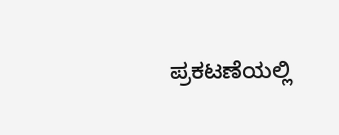ಪ್ರಕಟಣೆಯಲ್ಲಿ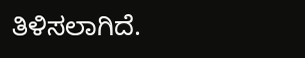ತಿಳಿಸಲಾಗಿದೆ.